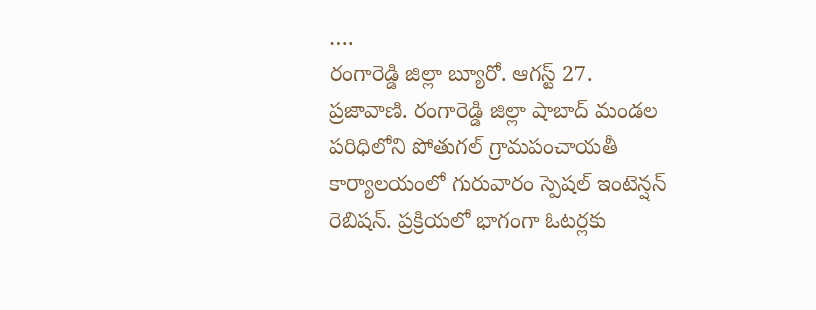….
రంగారెడ్డి జిల్లా బ్యూరో. ఆగస్ట్ 27. ప్రజావాణి. రంగారెడ్డి జిల్లా షాబాద్ మండల పరిధిలోని పోతుగల్ గ్రామపంచాయతీ కార్యాలయంలో గురువారం స్పెషల్ ఇంటెన్షన్ రెబిషన్. ప్రక్రియలో భాగంగా ఓటర్లకు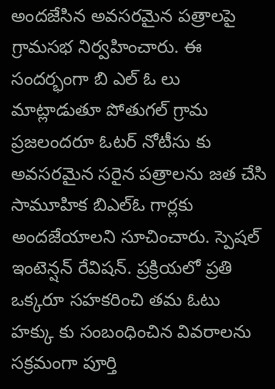అందజేసిన అవసరమైన పత్రాలపై గ్రామసభ నిర్వహించారు. ఈ సందర్భంగా బి ఎల్ ఓ లు మాట్లాడుతూ పోతుగల్ గ్రామ ప్రజలందరూ ఓటర్ నోటీసు కు అవసరమైన సరైన పత్రాలను జత చేసి సామూహిక బిఎల్ఓ గార్లకు అందజేయాలని సూచించారు. స్పెషల్ ఇంటెన్షన్ రేవిషన్. ప్రక్రియలో ప్రతి ఒక్కరూ సహకరించి తమ ఓటు హక్కు కు సంబంధించిన వివరాలను సక్రమంగా పూర్తి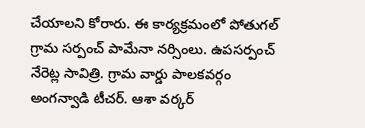చేయాలని కోరారు. ఈ కార్యక్రమంలో పోతుగల్ గ్రామ సర్పంచ్ పామేనా నర్సింలు. ఉపసర్పంచ్ నేరెట్ల సావిత్రి. గ్రామ వార్డు పాలకవర్గం
అంగన్వాడి టీచర్. ఆశా వర్కర్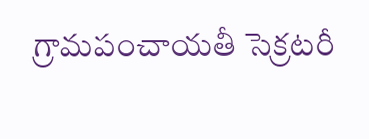గ్రామపంచాయతీ సెక్రటరీ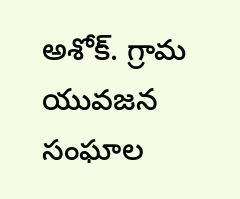అశోక్. గ్రామ యువజన సంఘాల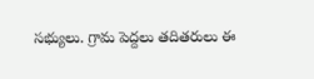సభ్యులు. గ్రామ పెద్దలు తదితరులు ఈ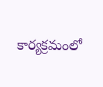కార్యక్రమంలో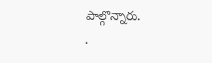పాల్గొన్నారు.
.